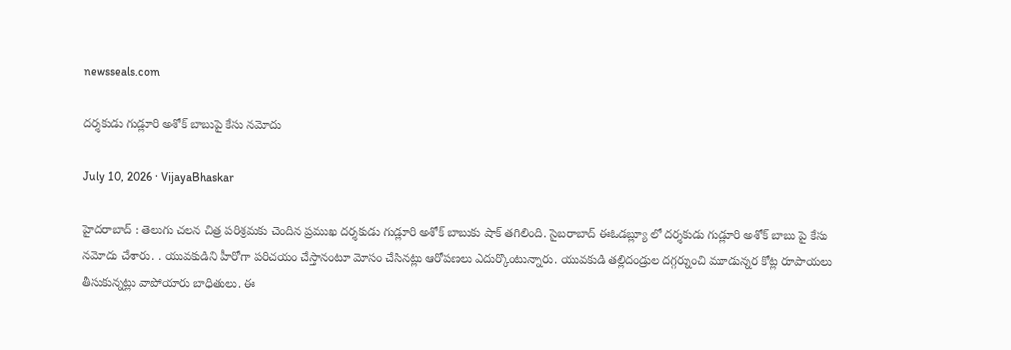newsseals.com

ద‌ర్శ‌కుడు గుడ్లూరి అశోక్ బాబుపై కేసు న‌మోదు

July 10, 2026 · VijayaBhaskar

హైద‌రాబాద్ : తెలుగు చ‌ల‌న చిత్ర ప‌రిశ్ర‌మ‌కు చెందిన ప్ర‌ముఖ ద‌ర్శ‌కుడు గుడ్లూరి అశోక్ బాబుకు షాక్ త‌గిలింది. సైబరాబాద్ ఈఓడబ్ల్యూ లో దర్శకుడు గుడ్లూరి అశోక్ బాబు పై కేసు నమోదు చేశారు. . యువకుడిని హీరోగా పరిచయం చేస్తానంటూ మోసం చేసిన‌ట్లు ఆరోప‌ణ‌లు ఎదుర్కొంటున్నారు. యువకుడి తల్లిదండ్రుల దగ్గర్నుంచి మూడున్నర కోట్ల రూపాయలు తీసుకున్నట్లు వాపోయారు బాధితులు. ఈ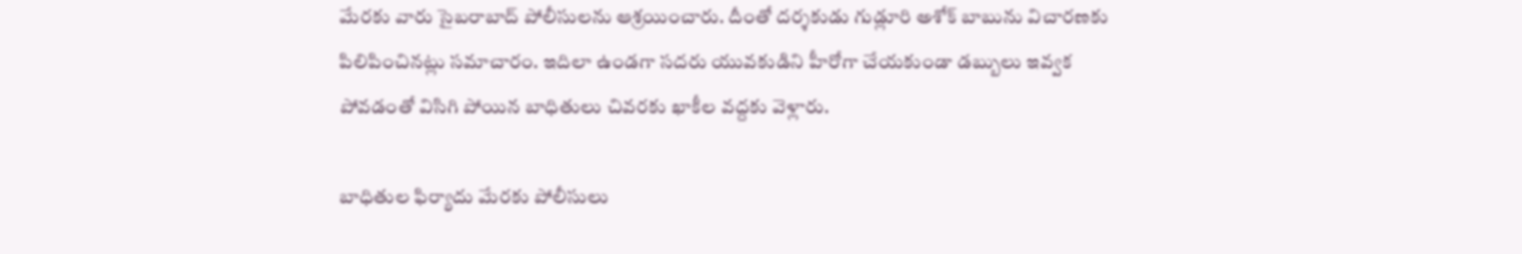మేర‌కు వారు సైబ‌రాబాద్ పోలీసుల‌ను ఆశ్ర‌యించారు. దీంతో దర్శకుడు గుడ్లూరి అశోక్ బాబును విచార‌ణ‌కు పిలిపించిన‌ట్లు స‌మాచారం. ఇదిలా ఉండ‌గా స‌ద‌రు యువకుడిని హీరోగా చేయకుండా డబ్బులు ఇవ్వక పోవడంతో విసిగి పోయిన బాధితులు చివ‌ర‌కు ఖాకీల వ‌ద్ద‌కు వెళ్లారు.

బాధితుల ఫిర్యాదు మేర‌కు పోలీసులు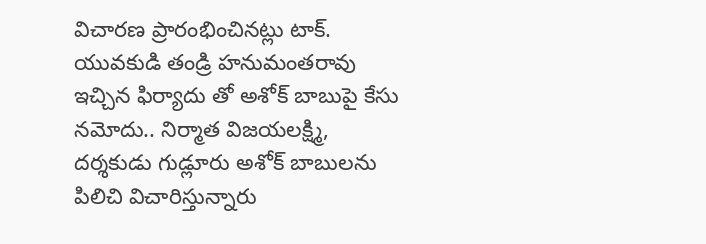విచార‌ణ ప్రారంభించిన‌ట్లు టాక్. యువకుడి తండ్రి హనుమంతరావు ఇచ్చిన ఫిర్యాదు తో అశోక్ బాబుపై కేసు నమోదు.. నిర్మాత విజయలక్ష్మి, దర్శకుడు గుడ్లూరు అశోక్ బాబులను పిలిచి విచారిస్తున్నారు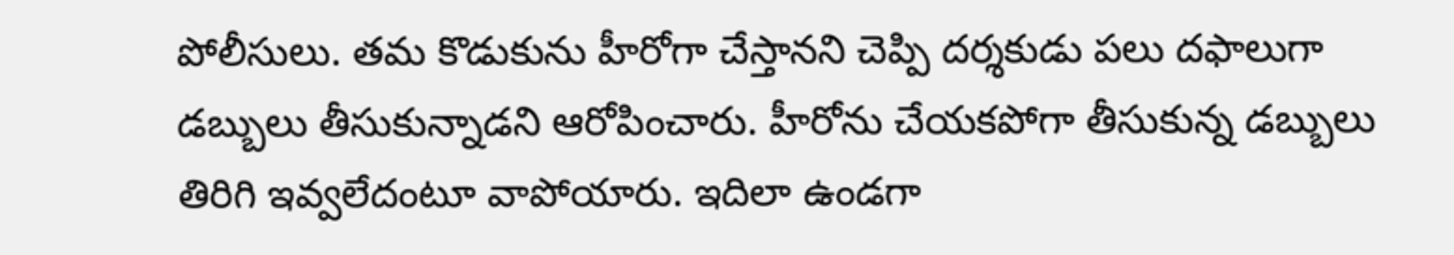పోలీసులు. తమ కొడుకును హీరోగా చేస్తానని చెప్పి దర్శకుడు పలు దఫాలుగా డబ్బులు తీసుకున్నాడని ఆరోపించారు. హీరోను చేయకపోగా తీసుకున్న డబ్బులు తిరిగి ఇవ్వలేదంటూ వాపోయారు. ఇదిలా ఉండ‌గా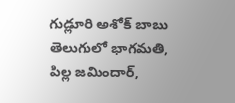గుడ్లూరి అశోక్ బాబు తెలుగులో భాగమతి, పిల్ల జమిందార్,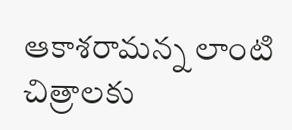ఆకాశరామన్న లాంటి చిత్రాలకు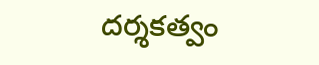దర్శకత్వం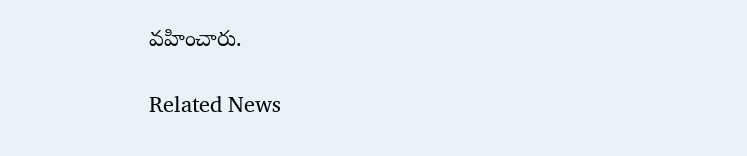వహించారు.

Related News